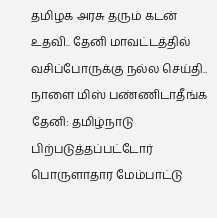தமிழக அரசு தரும் கடன் உதவி.. தேனி மாவட்டத்தில் வசிப்போருக்கு நல்ல செய்தி.. நாளை மிஸ் பண்ணிடாதீங்க
தேனி: தமிழ்நாடு பிற்படுத்தப்பட்டோர் பொருளாதார மேம்பாட்டு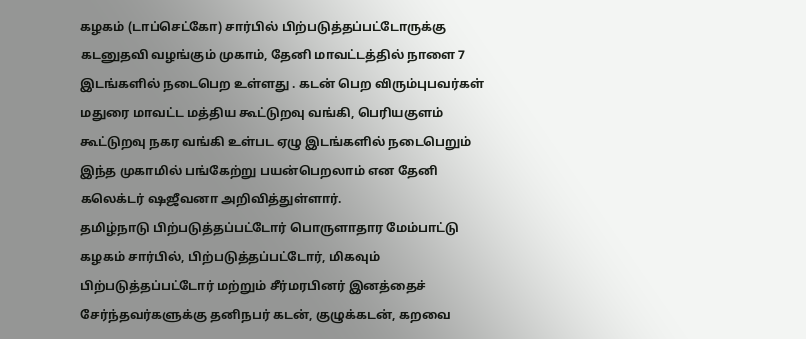கழகம் (டாப்செட்கோ) சார்பில் பிற்படுத்தப்பட்டோருக்கு கடனுதவி வழங்கும் முகாம், தேனி மாவட்டத்தில் நாளை 7 இடங்களில் நடைபெற உள்ளது . கடன் பெற விரும்புபவர்கள் மதுரை மாவட்ட மத்திய கூட்டுறவு வங்கி, பெரியகுளம் கூட்டுறவு நகர வங்கி உள்பட ஏழு இடங்களில் நடைபெறும் இந்த முகாமில் பங்கேற்று பயன்பெறலாம் என தேனி கலெக்டர் ஷஜீவனா அறிவித்துள்ளார்.
தமிழ்நாடு பிற்படுத்தப்பட்டோர் பொருளாதார மேம்பாட்டு கழகம் சார்பில், பிற்படுத்தப்பட்டோர், மிகவும் பிற்படுத்தப்பட்டோர் மற்றும் சீர்மரபினர் இனத்தைச் சேர்ந்தவர்களுக்கு தனிநபர் கடன், குழுக்கடன், கறவை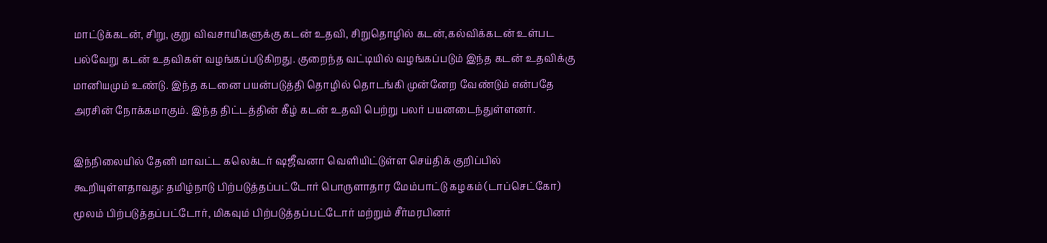மாட்டுக்கடன், சிறு, குறு விவசாயிகளுக்கு கடன் உதவி, சிறுதொழில் கடன்,கல்விக்கடன் உள்பட பல்வேறு கடன் உதவிகள் வழங்கப்படுகிறது. குறைந்த வட்டியில் வழங்கப்படும் இந்த கடன் உதவிக்கு மானியமும் உண்டு. இந்த கடனை பயன்படுத்தி தொழில் தொடங்கி முன்னேற வேண்டும் என்பதே அரசின் நோக்கமாகும். இந்த திட்டத்தின் கீழ் கடன் உதவி பெற்று பலர் பயனடைந்துள்ளனர்.

இந்நிலையில் தேனி மாவட்ட கலெக்டர் ஷஜீவனா வெளியிட்டுள்ள செய்திக் குறிப்பில் கூறியுள்ளதாவது: தமிழ்நாடு பிற்படுத்தப்பட்டோர் பொருளாதார மேம்பாட்டு கழகம் (டாப்செட்கோ) மூலம் பிற்படுத்தப்பட்டோர், மிகவும் பிற்படுத்தப்பட்டோர் மற்றும் சீர்மரபினர்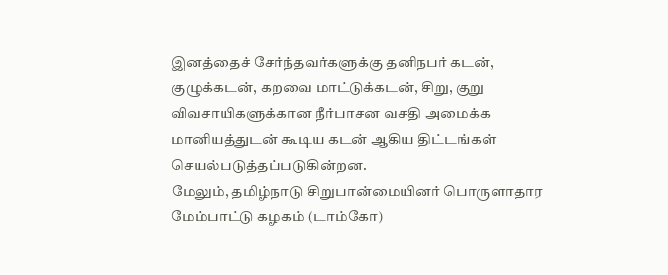இனத்தைச் சேர்ந்தவர்களுக்கு தனிநபர் கடன், குழுக்கடன், கறவை மாட்டுக்கடன், சிறு, குறு விவசாயிகளுக்கான நீர்பாசன வசதி அமைக்க மானியத்துடன் கூடிய கடன் ஆகிய திட்டங்கள் செயல்படுத்தப்படுகின்றன.
மேலும், தமிழ்நாடு சிறுபான்மையினர் பொருளாதார மேம்பாட்டு கழகம் (டாம்கோ)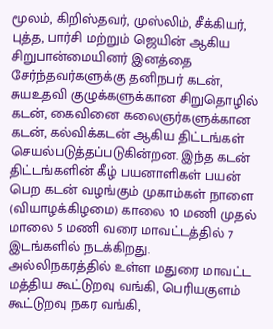மூலம், கிறிஸ்தவர், முஸ்லிம், சீக்கியர், புத்த, பார்சி மற்றும் ஜெயின் ஆகிய சிறுபான்மையினர் இனத்தை சேர்ந்தவர்களுக்கு தனிநபர் கடன், சுயஉதவி குழுக்களுக்கான சிறுதொழில் கடன், கைவினை கலைஞர்களுக்கான கடன், கல்விக்கடன் ஆகிய திட்டங்கள் செயல்படுத்தப்படுகின்றன. இந்த கடன் திட்டங்களின் கீழ் பயனாளிகள் பயன் பெற கடன் வழங்கும் முகாம்கள் நாளை (வியாழக்கிழமை) காலை 10 மணி முதல் மாலை 5 மணி வரை மாவட்டத்தில் 7 இடங்களில் நடக்கிறது.
அல்லிநகரத்தில் உள்ள மதுரை மாவட்ட மத்திய கூட்டுறவு வங்கி, பெரியகுளம் கூட்டுறவு நகர வங்கி,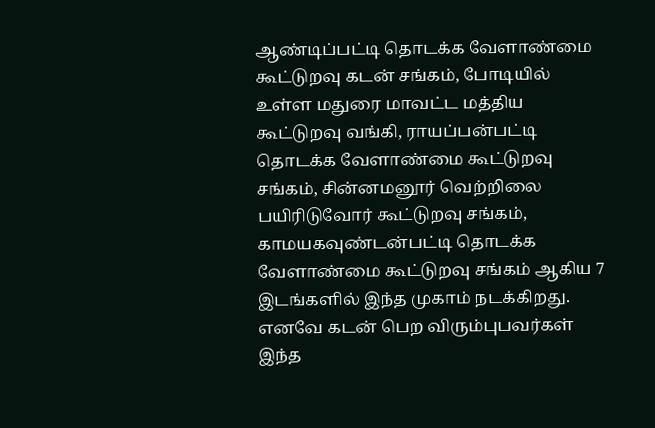ஆண்டிப்பட்டி தொடக்க வேளாண்மை கூட்டுறவு கடன் சங்கம், போடியில் உள்ள மதுரை மாவட்ட மத்திய கூட்டுறவு வங்கி, ராயப்பன்பட்டி தொடக்க வேளாண்மை கூட்டுறவு சங்கம், சின்னமனூர் வெற்றிலை பயிரிடுவோர் கூட்டுறவு சங்கம், காமயகவுண்டன்பட்டி தொடக்க வேளாண்மை கூட்டுறவு சங்கம் ஆகிய 7 இடங்களில் இந்த முகாம் நடக்கிறது.
எனவே கடன் பெற விரும்புபவர்கள் இந்த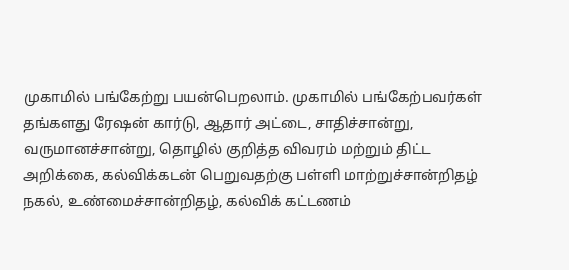முகாமில் பங்கேற்று பயன்பெறலாம். முகாமில் பங்கேற்பவர்கள் தங்களது ரேஷன் கார்டு, ஆதார் அட்டை, சாதிச்சான்று, வருமானச்சான்று, தொழில் குறித்த விவரம் மற்றும் திட்ட அறிக்கை, கல்விக்கடன் பெறுவதற்கு பள்ளி மாற்றுச்சான்றிதழ் நகல், உண்மைச்சான்றிதழ், கல்விக் கட்டணம்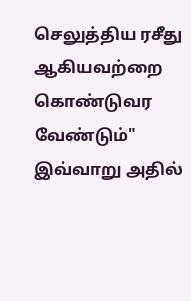செலுத்திய ரசீது ஆகியவற்றை கொண்டுவர வேண்டும்" இவ்வாறு அதில்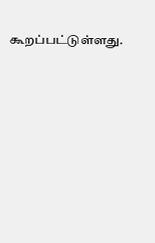கூறப்பட்டுள்ளது.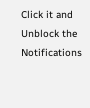Click it and Unblock the Notifications